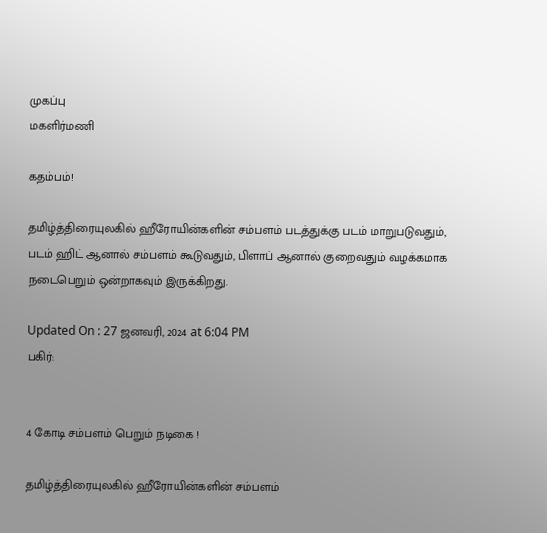முகப்பு
மகளிர்மணி

கதம்பம்!

தமிழ்த்திரையுலகில் ஹீரோயின்களின் சம்பளம் படத்துக்கு படம் மாறுபடுவதும், படம் ஹிட் ஆனால் சம்பளம் கூடுவதும், பிளாப் ஆனால் குறைவதும் வழக்கமாக நடைபெறும் ஒன்றாகவும் இருக்கிறது.

Updated On : 27 ஜனவரி, 2024 at 6:04 PM
பகிர்:


4 கோடி சம்பளம் பெறும் நடிகை !

தமிழ்த்திரையுலகில் ஹீரோயின்களின் சம்பளம்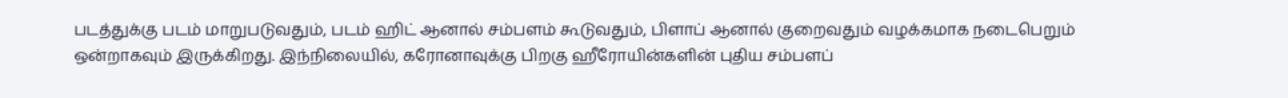படத்துக்கு படம் மாறுபடுவதும், படம் ஹிட் ஆனால் சம்பளம் கூடுவதும், பிளாப் ஆனால் குறைவதும் வழக்கமாக நடைபெறும் ஒன்றாகவும் இருக்கிறது. இந்நிலையில், கரோனாவுக்கு பிறகு ஹீரோயின்களின் புதிய சம்பளப்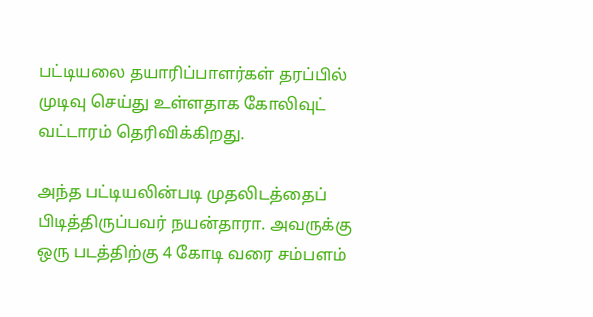பட்டியலை தயாரிப்பாளர்கள் தரப்பில் முடிவு செய்து உள்ளதாக கோலிவுட் வட்டாரம் தெரிவிக்கிறது.

அந்த பட்டியலின்படி முதலிடத்தைப் பிடித்திருப்பவர் நயன்தாரா. அவருக்கு ஒரு படத்திற்கு 4 கோடி வரை சம்பளம்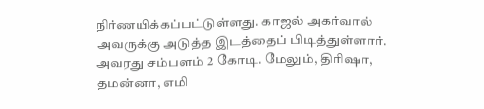நிர்ணயிக்கப்பட்டுள்ளது. காஜல் அகர்வால் அவருக்கு அடுத்த இடத்தைப் பிடித்துள்ளார். அவரது சம்பளம் 2 கோடி. மேலும், திரிஷா, தமன்னா, எமி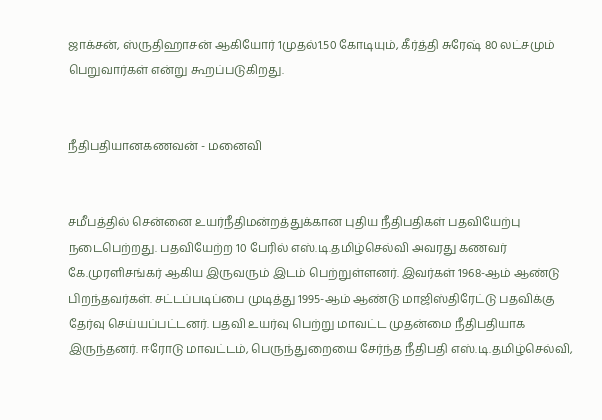ஜாக்சன், ஸ்ருதிஹாசன் ஆகியோர் 1முதல்1.50 கோடியும், கீர்த்தி சுரேஷ் 80 லட்சமும் பெறுவார்கள் என்று கூறப்படுகிறது.


நீதிபதியானகணவன் - மனைவி


சமீபத்தில் சென்னை உயர்நீதிமன்றத்துக்கான புதிய நீதிபதிகள் பதவியேற்பு நடைபெற்றது. பதவியேற்ற 10 பேரில் எஸ்.டி.தமிழ்செல்வி அவரது கணவர் கே.முரளிசங்கர் ஆகிய இருவரும் இடம் பெற்றுள்ளனர். இவர்கள் 1968-ஆம் ஆண்டு பிறந்தவர்கள். சட்டப்படிப்பை முடித்து 1995-ஆம் ஆண்டு மாஜிஸ்திரேட்டு பதவிக்கு தேர்வு செய்யப்பட்டனர். பதவி உயர்வு பெற்று மாவட்ட முதன்மை நீதிபதியாக இருந்தனர். ஈரோடு மாவட்டம், பெருந்துறையை சேர்ந்த நீதிபதி எஸ்.டி.தமிழ்செல்வி,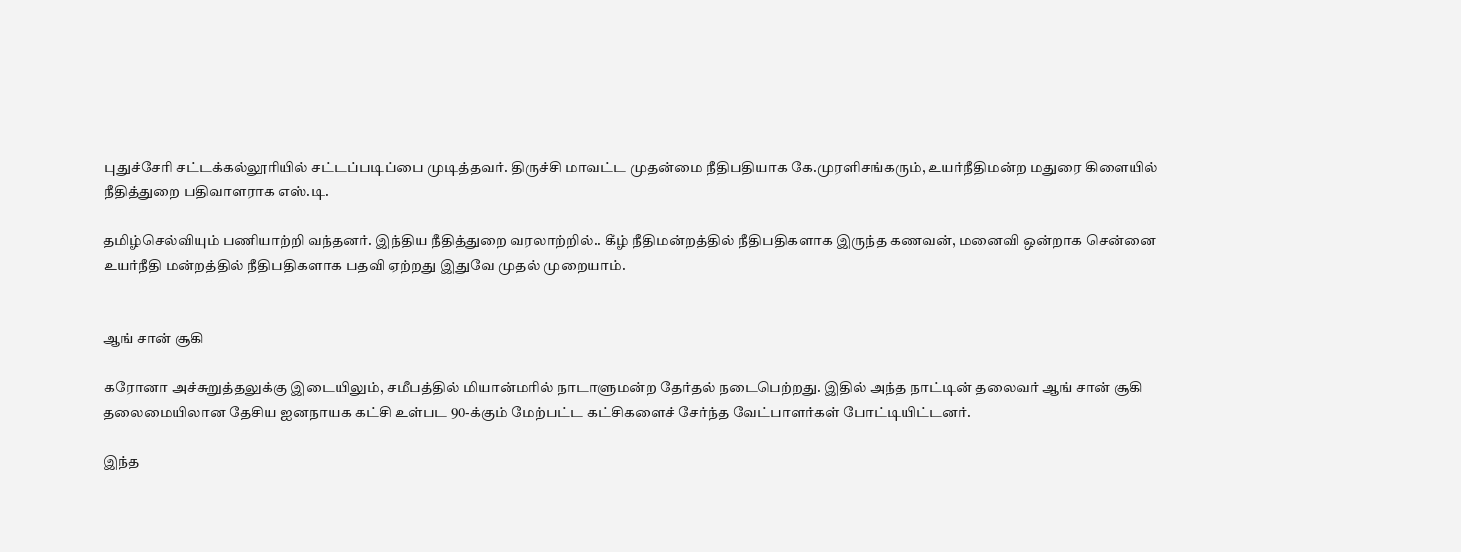புதுச்சேரி சட்டக்கல்லூரியில் சட்டப்படிப்பை முடித்தவர். திருச்சி மாவட்ட முதன்மை நீதிபதியாக கே.முரளிசங்கரும், உயர்நீதிமன்ற மதுரை கிளையில் நீதித்துறை பதிவாளராக எஸ்.டி.

தமிழ்செல்வியும் பணியாற்றி வந்தனர். இந்திய நீதித்துறை வரலாற்றில்.. கீழ் நீதிமன்றத்தில் நீதிபதிகளாக இருந்த கணவன், மனைவி ஒன்றாக சென்னை உயர்நீதி மன்றத்தில் நீதிபதிகளாக பதவி ஏற்றது இதுவே முதல் முறையாம்.


ஆங் சான் சூகி

கரோனா அச்சுறுத்தலுக்கு இடையிலும், சமீபத்தில் மியான்மரில் நாடாளுமன்ற தேர்தல் நடைபெற்றது. இதில் அந்த நாட்டின் தலைவர் ஆங் சான் சூகி தலைமையிலான தேசிய ஐனநாயக கட்சி உள்பட 90-க்கும் மேற்பட்ட கட்சிகளைச் சேர்ந்த வேட்பாளர்கள் போட்டியிட்டனர்.

இந்த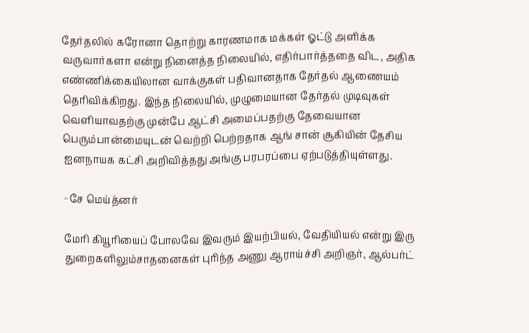தேர்தலில் கரோனா தொற்று காரணமாக மக்கள் ஓட்டு அளிக்க வருவார்களா என்று நினைத்த நிலையில், எதிர்பார்த்ததை விட, அதிக எண்ணிக்கையிலான வாக்குகள் பதிவானதாக தேர்தல் ஆணையம் தெரிவிக்கிறது. இந்த நிலையில், முழுமையான தேர்தல் முடிவுகள் வெளியாவதற்கு முன்பே ஆட்சி அமைப்பதற்கு தேவையான பெரும்பான்மையுடன் வெற்றி பெற்றதாக ஆங் சான் சூகியின் தேசிய ஐனநாயக கட்சி அறிவித்தது அங்கு பரபரப்பை ஏற்படுத்தியுள்ளது.

−சே மெய்த்னர்

மேரி கியூரியைப் போலவே இவரும் இயற்பியல், வேதியியல் என்று இரு துறைகளிலும்சாதனைகள் புரிந்த அணு ஆராய்ச்சி அறிஞர், ஆல்பர்ட்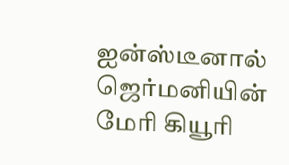ஐன்ஸ்டீனால் ஜெர்மனியின் மேரி கியூரி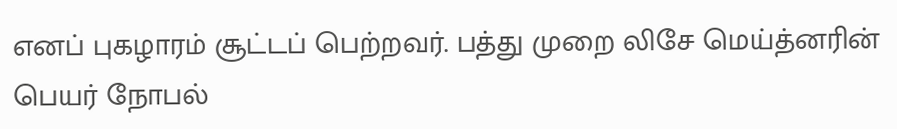எனப் புகழாரம் சூட்டப் பெற்றவர். பத்து முறை லிசே மெய்த்னரின் பெயர் நோபல்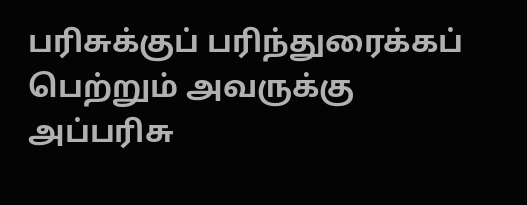பரிசுக்குப் பரிந்துரைக்கப் பெற்றும் அவருக்கு அப்பரிசு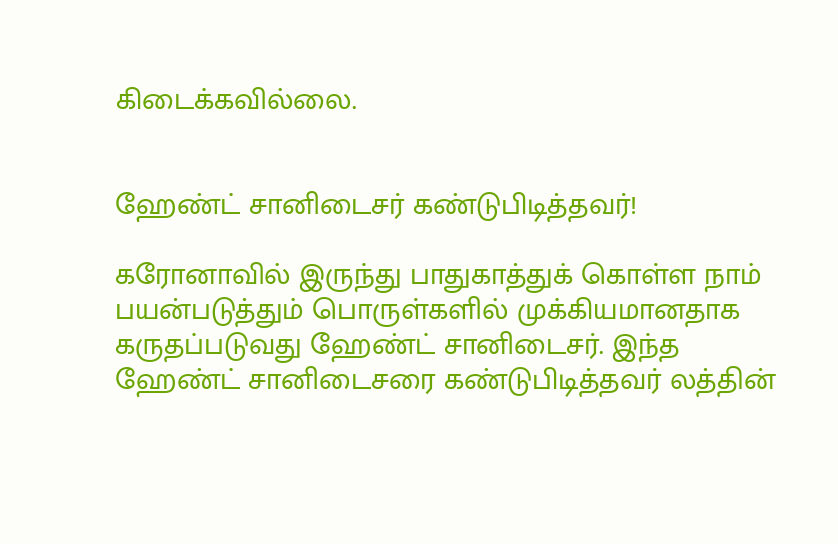கிடைக்கவில்லை.


ஹேண்ட் சானிடைசர் கண்டுபிடித்தவர்!

கரோனாவில் இருந்து பாதுகாத்துக் கொள்ள நாம் பயன்படுத்தும் பொருள்களில் முக்கியமானதாக கருதப்படுவது ஹேண்ட் சானிடைசர். இந்த ஹேண்ட் சானிடைசரை கண்டுபிடித்தவர் லத்தின்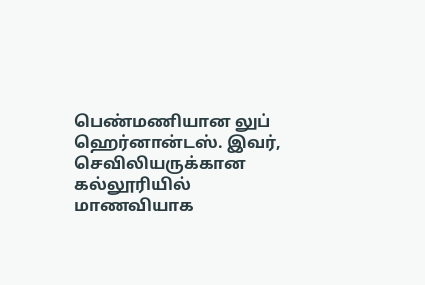பெண்மணியான லுப் ஹெர்னான்டஸ். இவர், செவிலியருக்கான கல்லூரியில் மாணவியாக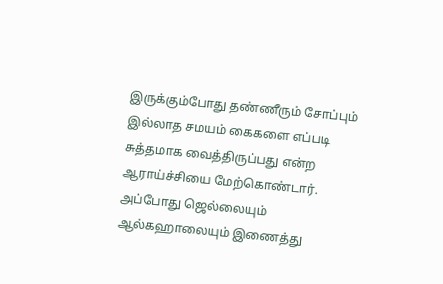இருக்கும்போது தண்ணீரும் சோப்பும் இல்லாத சமயம் கைகளை எப்படி சுத்தமாக வைத்திருப்பது என்ற ஆராய்ச்சியை மேற்கொண்டார். அப்போது ஜெல்லையும் ஆல்கஹாலையும் இணைத்து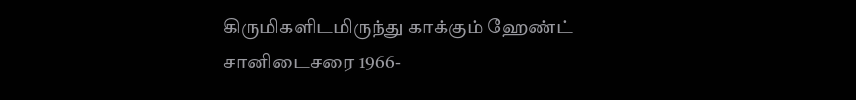கிருமிகளிடமிருந்து காக்கும் ஹேண்ட் சானிடைசரை 1966-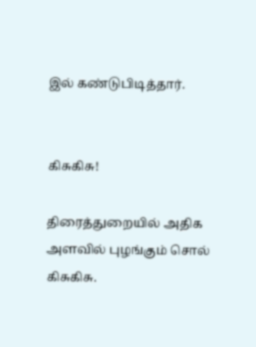இல் கண்டுபிடித்தார்.


கிசுகிசு!

திரைத்துறையில் அதிக அளவில் புழங்கும் சொல் கிசுகிசு.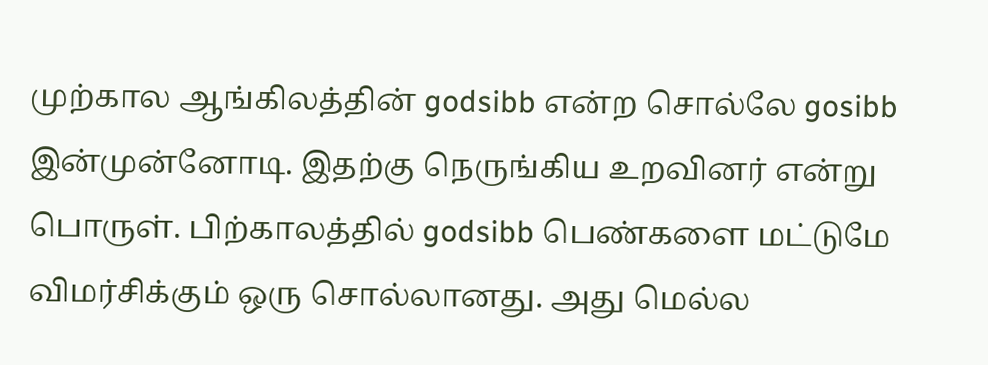முற்கால ஆங்கிலத்தின் ‌godsibb என்ற சொல்லே gosibb இன்முன்னோடி. இதற்கு நெருங்கிய உறவினர் என்று பொருள். பிற்காலத்தில் godsibb பெண்களை மட்டுமே விமர்சிக்கும் ஒரு சொல்லானது. அது மெல்ல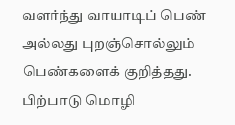வளர்ந்து வாயாடிப் பெண் அல்லது புறஞ்சொல்லும் பெண்களைக் குறித்தது. பிற்பாடு மொழி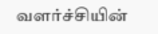வளர்ச்சியின்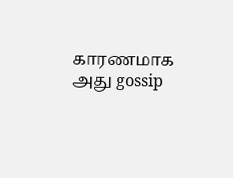காரணமாக அது ‌gossip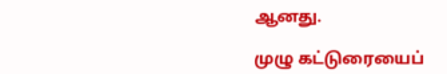ஆனது.

முழு கட்டுரையைப்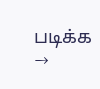படிக்க →